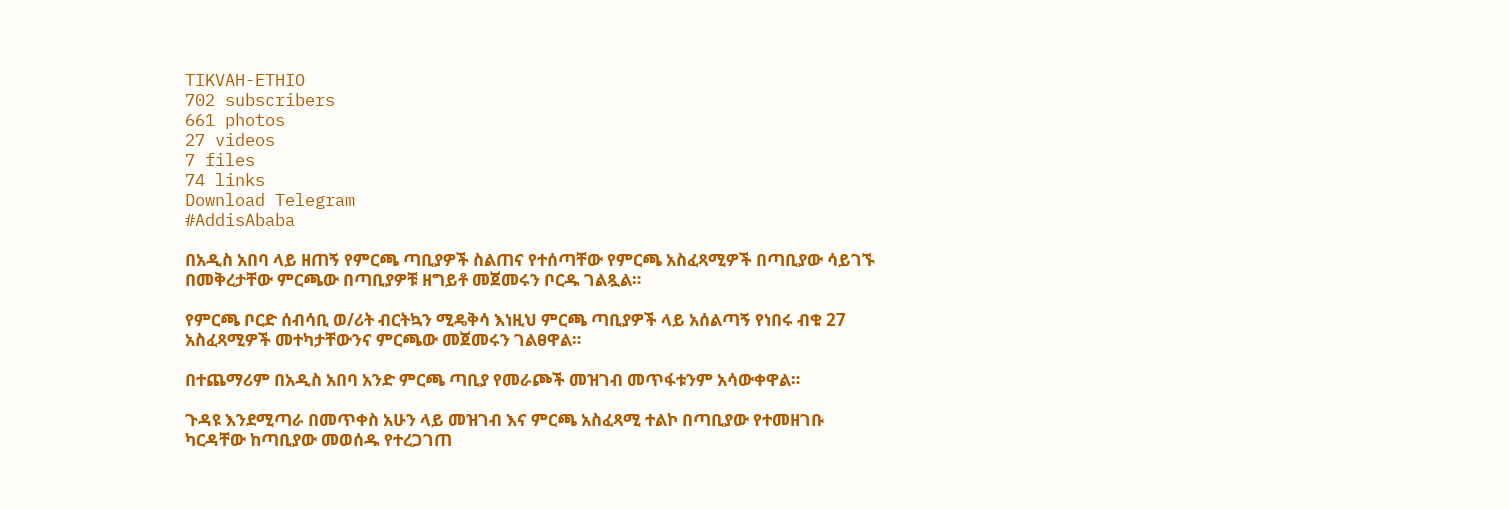TIKVAH-ETHIO
702 subscribers
661 photos
27 videos
7 files
74 links
Download Telegram
#AddisAbaba

በአዲስ አበባ ላይ ዘጠኝ የምርጫ ጣቢያዎች ስልጠና የተሰጣቸው የምርጫ አስፈጻሚዎች በጣቢያው ሳይገኙ በመቅረታቸው ምርጫው በጣቢያዎቹ ዘግይቶ መጀመሩን ቦርዱ ገልጿል።

የምርጫ ቦርድ ሰብሳቢ ወ/ሪት ብርትኳን ሚዴቅሳ እነዚህ ምርጫ ጣቢያዎች ላይ አሰልጣኝ የነበሩ ብቁ 27 አስፈጻሚዎች መተካታቸውንና ምርጫው መጀመሩን ገልፀዋል።

በተጨማሪም በአዲስ አበባ አንድ ምርጫ ጣቢያ የመራጮች መዝገብ መጥፋቱንም አሳውቀዋል።

ጉዳዩ እንደሚጣራ በመጥቀስ አሁን ላይ መዝገብ እና ምርጫ አስፈጻሚ ተልኮ በጣቢያው የተመዘገቡ ካርዳቸው ከጣቢያው መወሰዱ የተረጋገጠ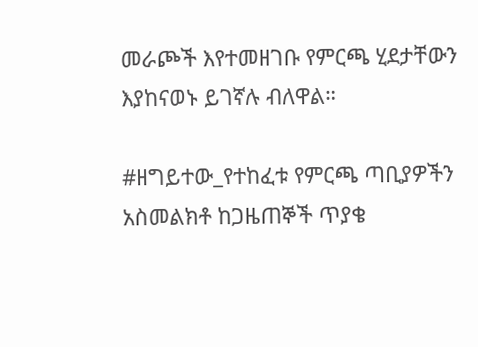መራጮች እየተመዘገቡ የምርጫ ሂደታቸውን እያከናወኑ ይገኛሉ ብለዋል።

#ዘግይተው_የተከፈቱ የምርጫ ጣቢያዎችን አስመልክቶ ከጋዜጠኞች ጥያቄ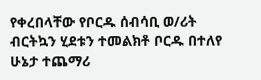የቀረበላቸው የቦርዱ ሰብሳቢ ወ/ሪት ብርትኳን ሂደቱን ተመልክቶ ቦርዱ በተለየ ሁኔታ ተጨማሪ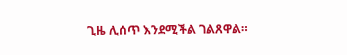ጊዜ ሊሰጥ እንደሚችል ገልጸዋል።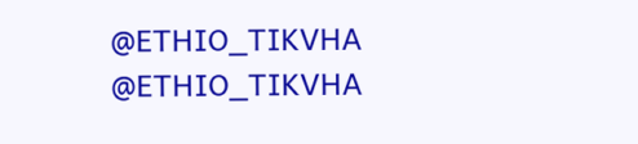@ETHIO_TIKVHA
@ETHIO_TIKVHA